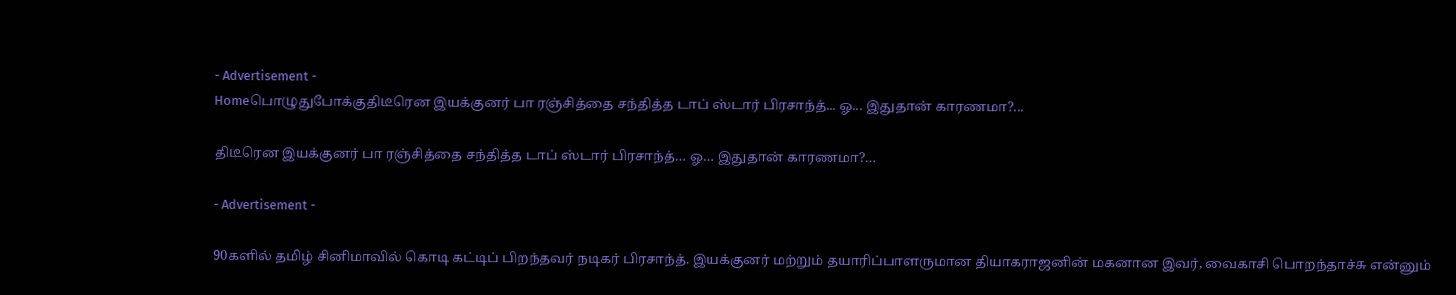- Advertisement -
Homeபொழுதுபோக்குதிடீரென இயக்குனர் பா ரஞ்சித்தை சந்தித்த டாப் ஸ்டார் பிரசாந்த்... ஓ... இதுதான் காரணமா?...

திடீரென இயக்குனர் பா ரஞ்சித்தை சந்தித்த டாப் ஸ்டார் பிரசாந்த்… ஓ… இதுதான் காரணமா?…

- Advertisement -

90களில் தமிழ் சினிமாவில் கொடி கட்டிப் பிறந்தவர் நடிகர் பிரசாந்த். இயக்குனர் மற்றும் தயாரிப்பாளருமான தியாகராஜனின் மகனான இவர், வைகாசி பொறந்தாச்சு என்னும்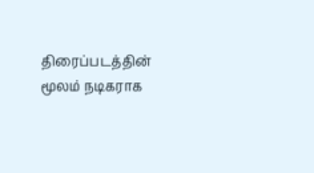திரைப்படத்தின் மூலம் நடிகராக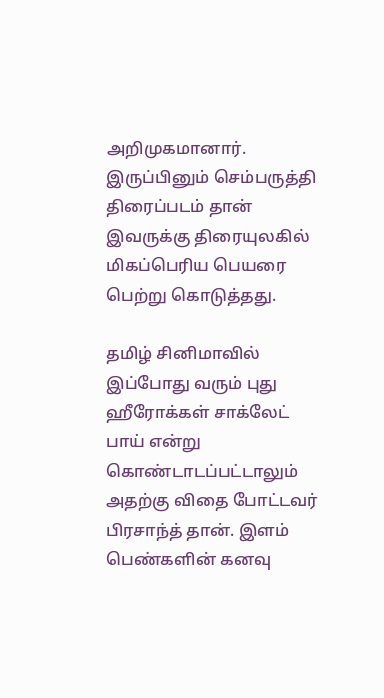அறிமுகமானார். இருப்பினும் செம்பருத்தி திரைப்படம் தான் இவருக்கு திரையுலகில் மிகப்பெரிய பெயரை பெற்று கொடுத்தது.

தமிழ் சினிமாவில் இப்போது வரும் புது ஹீரோக்கள் சாக்லேட் பாய் என்று கொண்டாடப்பட்டாலும் அதற்கு விதை போட்டவர் பிரசாந்த் தான். இளம் பெண்களின் கனவு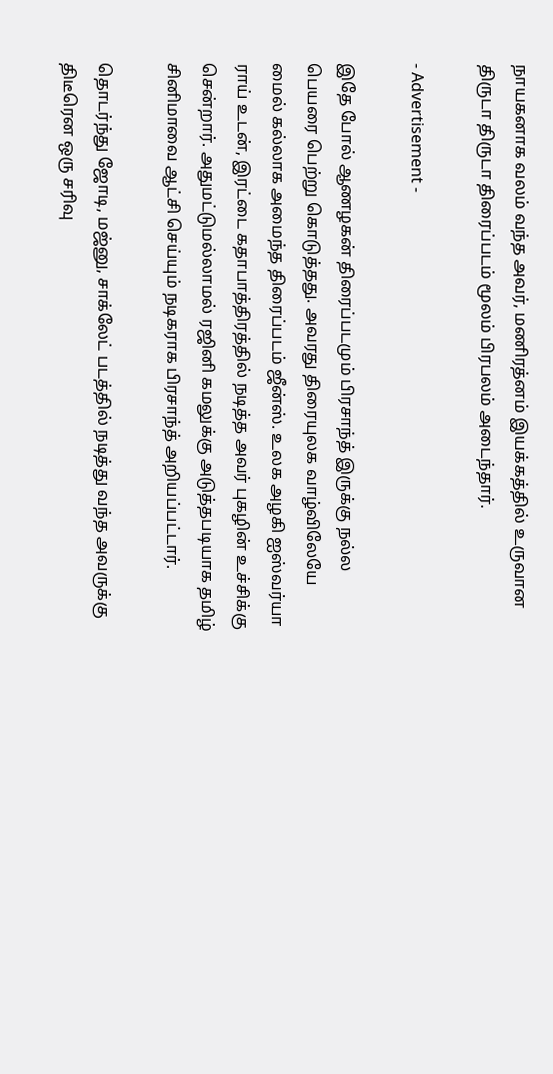நாயகனாக வலம் வந்த அவர், மணிரத்னம் இயக்கத்தில் உருவான திருடா திருடா திரைப்படம் மூலம் பிரபலம் அடைந்தார்.

- Advertisement -

இதே போல் ஆணழகன் திரைப்படமும் பிரசாந்த் இருக்கு நல்ல பெயரை பெற்று கொடுத்தது. அவரது திரையுலக வாழ்விலேயே மைல் கல்லாக அமைந்த திரைப்படம் ஜீன்ஸ். உலக அழகி ஐஸ்வர்யா ராய் உடன், இரட்டை கதாபாத்திரத்தில் நடித்த அவர் புகழின் உச்சிக்கு சென்றார். அதுமட்டுமல்லாமல் ரஜினி கமலுக்கு அடுத்தபடியாக தமிழ் சினிமாவை ஆட்சி செய்யும் நடிகராக பிரசாந்த் அறியப்பட்டார்.

தொடர்ந்து ஜோடி, மஜ்னு, சாக்லேட் படத்தில் நடித்து வந்த அவருக்கு திடீரென ஒரு சரிவு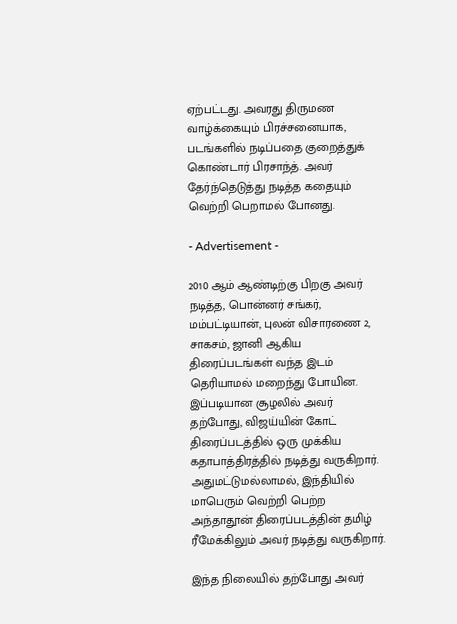ஏற்பட்டது. அவரது திருமண வாழ்க்கையும் பிரச்சனையாக, படங்களில் நடிப்பதை குறைத்துக் கொண்டார் பிரசாந்த். அவர் தேர்ந்தெடுத்து நடித்த கதையும் வெற்றி பெறாமல் போனது.

- Advertisement -

2010 ஆம் ஆண்டிற்கு பிறகு அவர் நடித்த, பொன்னர் சங்கர், மம்பட்டியான், புலன் விசாரணை 2, சாகசம், ஜானி ஆகிய திரைப்படங்கள் வந்த இடம் தெரியாமல் மறைந்து போயின. இப்படியான சூழலில் அவர் தற்போது, விஜய்யின் கோட் திரைப்படத்தில் ஒரு முக்கிய கதாபாத்திரத்தில் நடித்து வருகிறார். அதுமட்டுமல்லாமல், இந்தியில் மாபெரும் வெற்றி பெற்ற அந்தாதூன் திரைப்படத்தின் தமிழ் ரீமேக்கிலும் அவர் நடித்து வருகிறார்.

இந்த நிலையில் தற்போது அவர்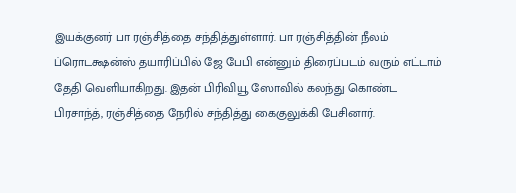இயக்குனர் பா ரஞ்சித்தை சந்தித்துள்ளார். பா ரஞ்சித்தின் நீலம் ப்ரொடக்ஷன்ஸ் தயாரிப்பில் ஜே பேபி என்னும் திரைப்படம் வரும் எட்டாம் தேதி வெளியாகிறது. இதன் பிரிவியூ ஸோவில் கலந்து கொண்ட பிரசாந்த், ரஞ்சித்தை நேரில் சந்தித்து கைகுலுக்கி பேசினார்.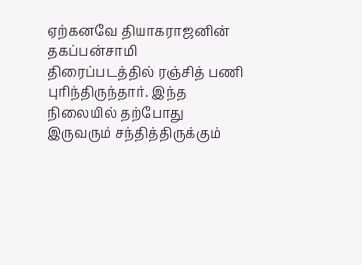ஏற்கனவே தியாகராஜனின் தகப்பன்சாமி திரைப்படத்தில் ரஞ்சித் பணி புரிந்திருந்தார். இந்த நிலையில் தற்போது இருவரும் சந்தித்திருக்கும்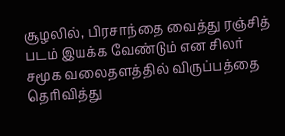சூழலில், பிரசாந்தை வைத்து ரஞ்சித் படம் இயக்க வேண்டும் என சிலர் சமூக வலைதளத்தில் விருப்பத்தை தெரிவித்து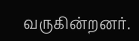வருகின்றனர்.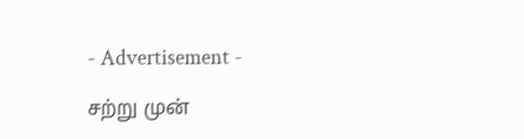- Advertisement -

சற்று முன்